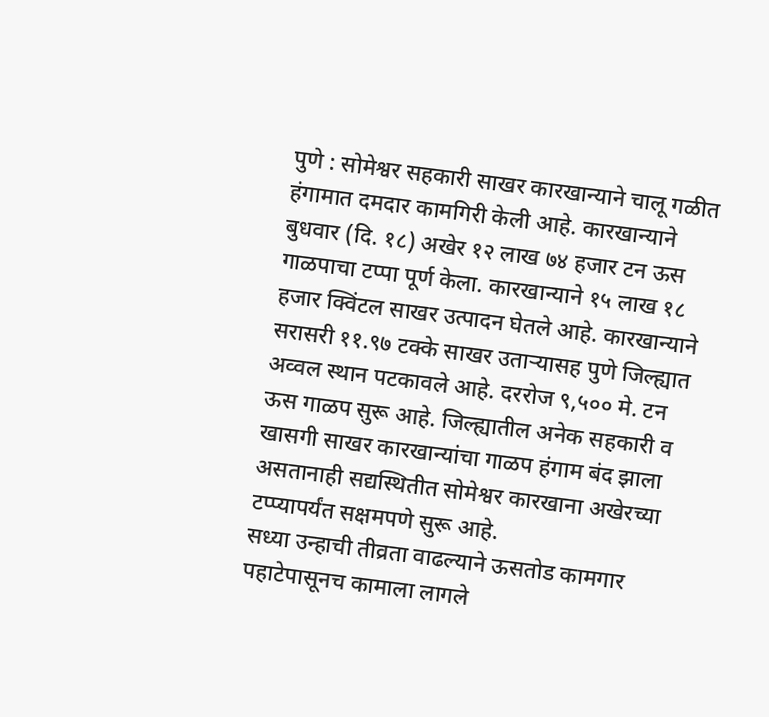पुणे : सोमेश्वर सहकारी साखर कारखान्याने चालू गळीत हंगामात दमदार कामगिरी केली आहे. कारखान्याने बुधवार (दि. १८) अखेर १२ लाख ७४ हजार टन ऊस गाळपाचा टप्पा पूर्ण केला. कारखान्याने १५ लाख १८ हजार क्विंटल साखर उत्पादन घेतले आहे. कारखान्याने सरासरी ११.९७ टक्के साखर उताऱ्यासह पुणे जिल्ह्यात अव्वल स्थान पटकावले आहे. दररोज ९,५०० मे. टन ऊस गाळप सुरू आहे. जिल्ह्यातील अनेक सहकारी व खासगी साखर कारखान्यांचा गाळप हंगाम बंद झाला असतानाही सद्यस्थितीत सोमेश्वर कारखाना अखेरच्या टप्प्यापर्यंत सक्षमपणे सुरू आहे.
सध्या उन्हाची तीव्रता वाढल्याने ऊसतोड कामगार पहाटेपासूनच कामाला लागले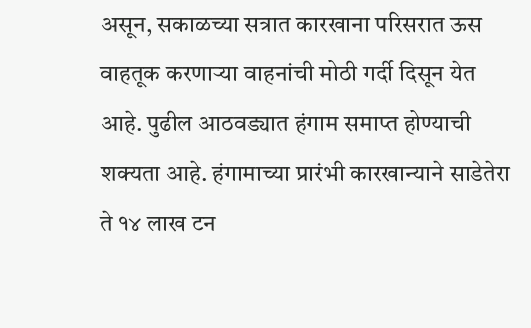असून, सकाळच्या सत्रात कारखाना परिसरात ऊस वाहतूक करणाऱ्या वाहनांची मोठी गर्दी दिसून येत आहे. पुढील आठवड्यात हंगाम समाप्त होण्याची शक्यता आहे. हंगामाच्या प्रारंभी कारखान्याने साडेतेरा ते १४ लाख टन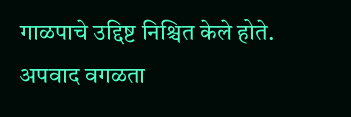गाळपाचे उद्दिष्ट निश्चित केले होते. अपवाद वगळता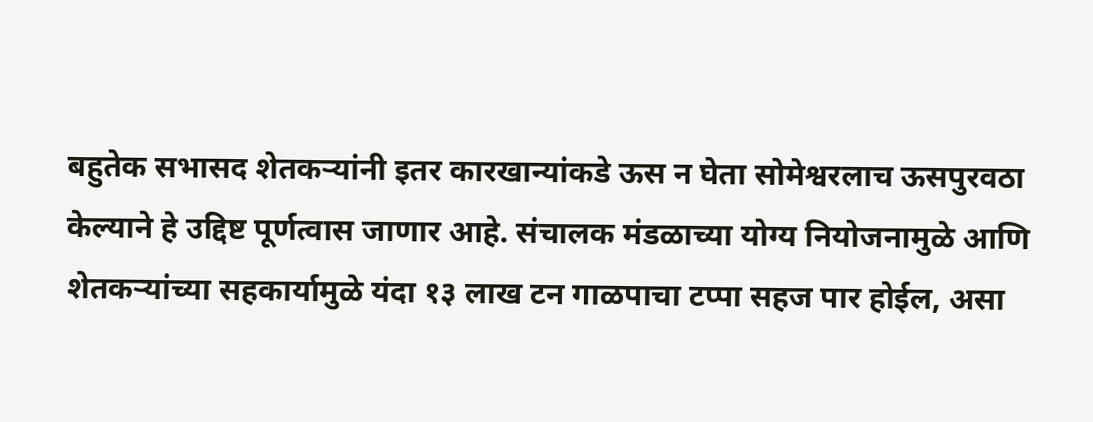बहुतेक सभासद शेतकऱ्यांनी इतर कारखान्यांकडे ऊस न घेता सोमेश्वरलाच ऊसपुरवठा केल्याने हे उद्दिष्ट पूर्णत्वास जाणार आहे. संचालक मंडळाच्या योग्य नियोजनामुळे आणि शेतकऱ्यांच्या सहकार्यामुळे यंदा १३ लाख टन गाळपाचा टप्पा सहज पार होईल, असा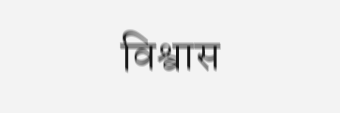विश्वास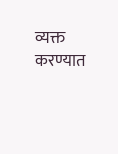व्यक्त करण्यात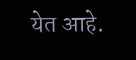येत आहे.